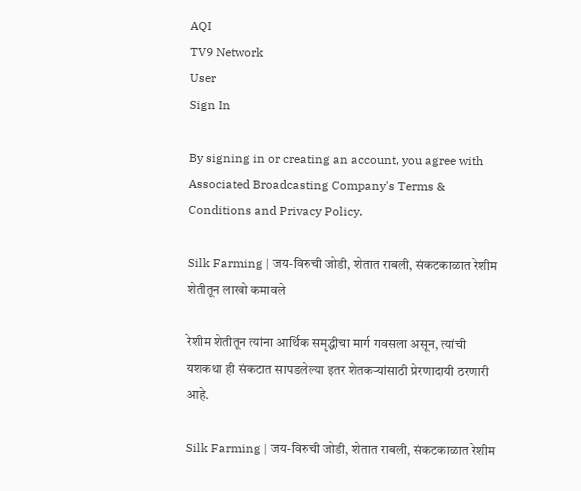AQI
TV9 Network
User
Sign In

By signing in or creating an account, you agree with Associated Broadcasting Company's Terms & Conditions and Privacy Policy.

Silk Farming | जय-विरुची जोडी, शेतात राबली, संकटकाळात रेशीम शेतीतून लाखो कमावले

रेशीम शेतीतून त्यांना आर्थिक समृद्धीचा मार्ग गवसला असून, त्यांची यशकथा ही संकटात सापडलेल्या इतर शेतकऱ्यांसाठी प्रेरणादायी ठरणारी आहे.

Silk Farming | जय-विरुची जोडी, शेतात राबली, संकटकाळात रेशीम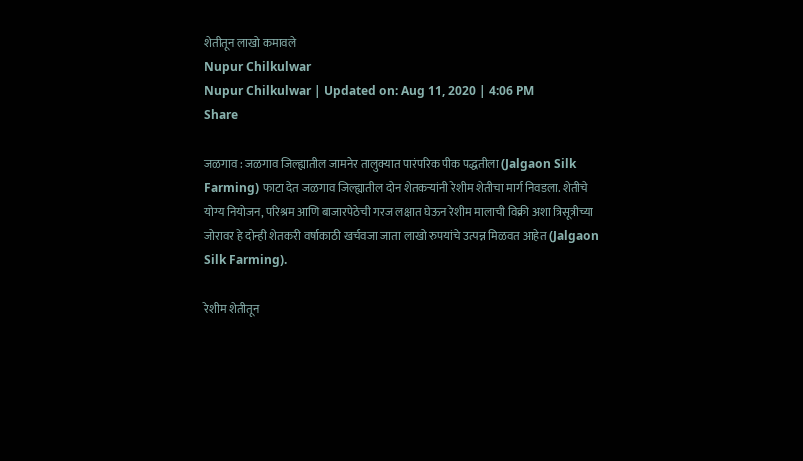शेतीतून लाखो कमावले
Nupur Chilkulwar
Nupur Chilkulwar | Updated on: Aug 11, 2020 | 4:06 PM
Share

जळगाव : जळगाव जिल्ह्यातील जामनेर तालुक्यात पारंपरिक पीक पद्धतीला (Jalgaon Silk Farming) फाटा देत जळगाव जिल्ह्यातील दोन शेतकऱ्यांनी रेशीम शेतीचा मार्ग निवडला. शेतीचे योग्य नियोजन, परिश्रम आणि बाजारपेठेची गरज लक्षात घेऊन रेशीम मालाची विक्री अशा त्रिसूत्रीच्या जोरावर हे दोन्ही शेतकरी वर्षाकाठी खर्चवजा जाता लाखो रुपयांचे उत्पन्न मिळवत आहेत (Jalgaon Silk Farming).

रेशीम शेतीतून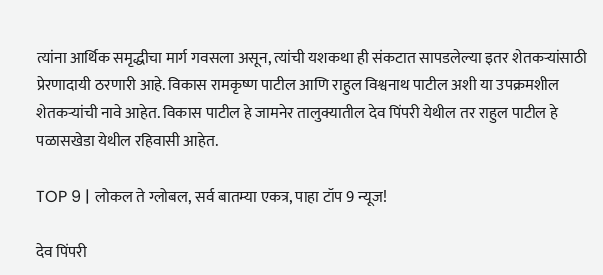त्यांना आर्थिक समृद्धीचा मार्ग गवसला असून, त्यांची यशकथा ही संकटात सापडलेल्या इतर शेतकऱ्यांसाठी प्रेरणादायी ठरणारी आहे. विकास रामकृष्ण पाटील आणि राहुल विश्वनाथ पाटील अशी या उपक्रमशील शेतकऱ्यांची नावे आहेत. विकास पाटील हे जामनेर तालुक्यातील देव पिंपरी येथील तर राहुल पाटील हे पळासखेडा येथील रहिवासी आहेत.

TOP 9 | लोकल ते ग्लोबल, सर्व बातम्या एकत्र, पाहा टॉप 9 न्यूज!

देव पिंपरी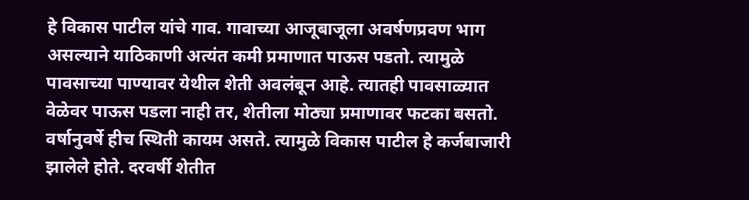हे विकास पाटील यांचे गाव. गावाच्या आजूबाजूला अवर्षणप्रवण भाग असल्याने याठिकाणी अत्यंत कमी प्रमाणात पाऊस पडतो. त्यामुळे पावसाच्या पाण्यावर येथील शेती अवलंबून आहे. त्यातही पावसाळ्यात वेळेवर पाऊस पडला नाही तर, शेतीला मोठ्या प्रमाणावर फटका बसतो. वर्षानुवर्षे हीच स्थिती कायम असते. त्यामुळे विकास पाटील हे कर्जबाजारी झालेले होते. दरवर्षी शेतीत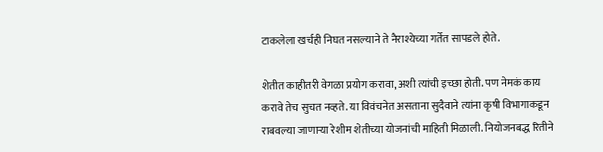टाकलेला खर्चही निघत नसल्याने ते नैराश्येच्या गर्तेत सापडले होते.

शेतीत काहीतरी वेगळा प्रयोग करावा, अशी त्यांची इच्छा होती. पण नेमकं काय करावे तेच सुचत नव्हते. या विवंचनेत असताना सुदैवाने त्यांना कृषी विभागाकडून राबवल्या जाणाऱ्या रेशीम शेतीच्या योजनांची माहिती मिळाली. नियोजनबद्ध रितीने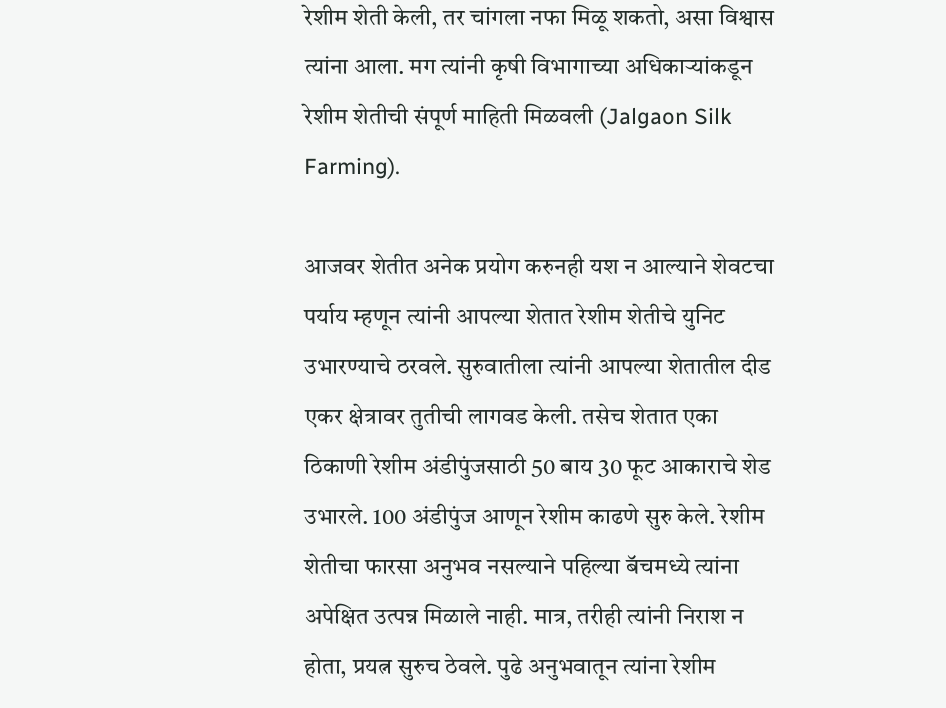रेशीम शेती केली, तर चांगला नफा मिळू शकतो, असा विश्वास त्यांना आला. मग त्यांनी कृषी विभागाच्या अधिकाऱ्यांकडून रेशीम शेतीची संपूर्ण माहिती मिळवली (Jalgaon Silk Farming).

आजवर शेतीत अनेक प्रयोग करुनही यश न आल्याने शेवटचा पर्याय म्हणून त्यांनी आपल्या शेतात रेशीम शेतीचे युनिट उभारण्याचे ठरवले. सुरुवातीला त्यांनी आपल्या शेतातील दीड एकर क्षेत्रावर तुतीची लागवड केली. तसेच शेतात एका ठिकाणी रेशीम अंडीपुंजसाठी 50 बाय 30 फूट आकाराचे शेड उभारले. 100 अंडीपुंज आणून रेशीम काढणे सुरु केले. रेशीम शेतीचा फारसा अनुभव नसल्याने पहिल्या बॅचमध्ये त्यांना अपेक्षित उत्पन्न मिळाले नाही. मात्र, तरीही त्यांनी निराश न होता, प्रयत्न सुरुच ठेवले. पुढे अनुभवातून त्यांना रेशीम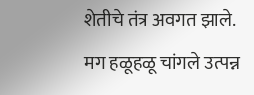शेतीचे तंत्र अवगत झाले. मग हळूहळू चांगले उत्पन्न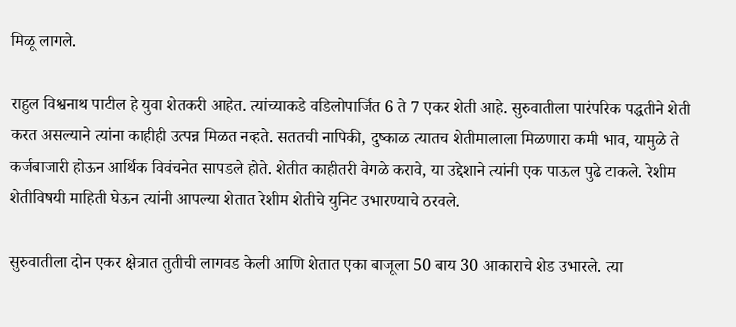मिळू लागले.

राहुल विश्वनाथ पाटील हे युवा शेतकरी आहेत. त्यांच्याकडे वडिलोपार्जित 6 ते 7 एकर शेती आहे. सुरुवातीला पारंपरिक पद्धतीने शेती करत असल्याने त्यांना काहीही उत्पन्न मिळत नव्हते. सततची नापिकी, दुष्काळ त्यातच शेतीमालाला मिळणारा कमी भाव, यामुळे ते कर्जबाजारी होऊन आर्थिक विवंचनेत सापडले होते. शेतीत काहीतरी वेगळे करावे, या उद्देशाने त्यांनी एक पाऊल पुढे टाकले. रेशीम शेतीविषयी माहिती घेऊन त्यांनी आपल्या शेतात रेशीम शेतीचे युनिट उभारण्याचे ठरवले.

सुरुवातीला दोन एकर क्षेत्रात तुतीची लागवड केली आणि शेतात एका बाजूला 50 बाय 30 आकाराचे शेड उभारले. त्या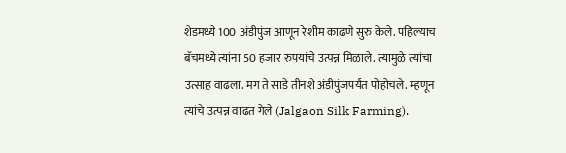शेडमध्ये 100 अंडीपुंज आणून रेशीम काढणे सुरु केले. पहिल्याच बॅचमध्ये त्यांना 50 हजार रुपयांचे उत्पन्न मिळाले. त्यामुळे त्यांचा उत्साह वाढला. मग ते साडे तीनशे अंडीपुंजपर्यंत पोहोचले. म्हणून त्यांचे उत्पन्न वाढत गेले (Jalgaon Silk Farming).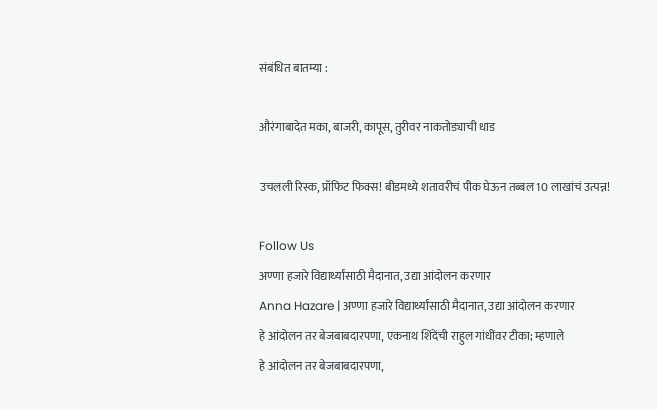संबंधित बातम्या :

औरंगाबादेत मका, बाजरी, कापूस, तुरीवर नाकतोड्याची धाड

उचलली रिस्क, प्रॉफिट फिक्स! बीडमध्ये शतावरीचं पीक घेऊन तब्बल 10 लाखांचं उत्पन्न!

Follow Us
अण्णा हजारे विद्यार्थ्यांसाठी मैदानात, उद्या आंदोलन करणार
Anna Hazare | अण्णा हजारे विद्यार्थ्यांसाठी मैदानात, उद्या आंदोलन करणार
हे आंदोलन तर बेजबाबदारपणा, एकनाथ शिंदेंची राहुल गांधींवर टीका; म्हणाले
हे आंदोलन तर बेजबाबदारपणा,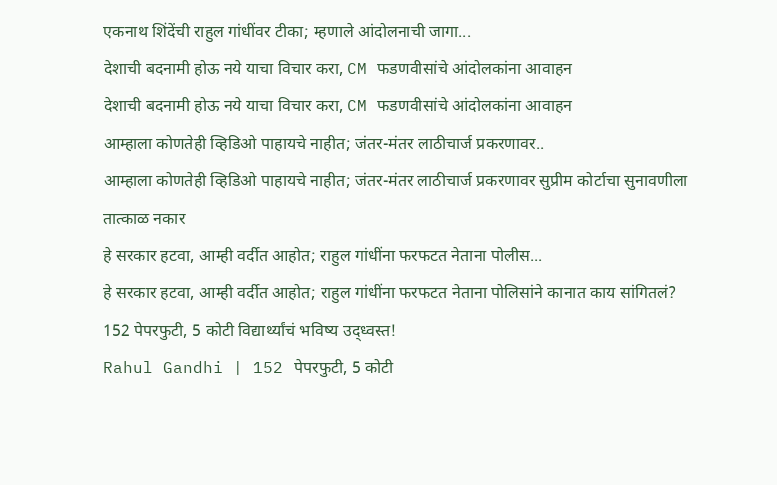एकनाथ शिंदेंची राहुल गांधींवर टीका; म्हणाले आंदोलनाची जागा...
देशाची बदनामी होऊ नये याचा विचार करा, CM फडणवीसांचे आंदोलकांना आवाहन
देशाची बदनामी होऊ नये याचा विचार करा, CM फडणवीसांचे आंदोलकांना आवाहन
आम्हाला कोणतेही व्हिडिओ पाहायचे नाहीत; जंतर-मंतर लाठीचार्ज प्रकरणावर..
आम्हाला कोणतेही व्हिडिओ पाहायचे नाहीत; जंतर-मंतर लाठीचार्ज प्रकरणावर सुप्रीम कोर्टाचा सुनावणीला तात्काळ नकार
हे सरकार हटवा, आम्ही वर्दीत आहोत; राहुल गांधींना फरफटत नेताना पोलीस...
हे सरकार हटवा, आम्ही वर्दीत आहोत; राहुल गांधींना फरफटत नेताना पोलिसांने कानात काय सांगितलं?
152 पेपरफुटी, 5 कोटी विद्यार्थ्यांचं भविष्य उद्ध्वस्त!
Rahul Gandhi | 152 पेपरफुटी, 5 कोटी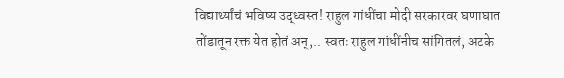विद्यार्थ्यांचं भविष्य उद्ध्वस्त! राहुल गांधींचा मोदी सरकारवर घणाघात
तोंडातून रक्त येत होतं अन्,.. स्वतः राहुल गांधींनीच सांगितलं, अटके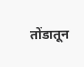तोंडातून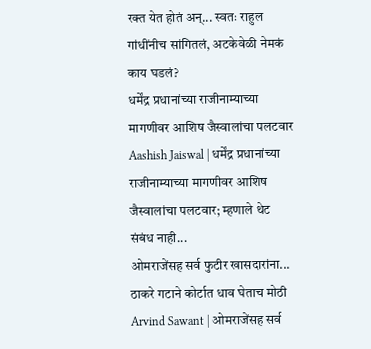रक्त येत होतं अन्... स्वतः राहुल गांधींनीच सांगितलं, अटकेवेळी नेमकं काय घडलं?
धर्मेंद्र प्रधानांच्या राजीनाम्याच्या मागणीवर आशिष जैस्वालांचा पलटवार
Aashish Jaiswal | धर्मेंद्र प्रधानांच्या राजीनाम्याच्या मागणीवर आशिष जैस्वालांचा पलटवार; म्हणाले थेट संबंध नाही...
ओमराजेंसह सर्व फुटीर खासदारांना... ठाकरे गटाने कोर्टात धाव घेताच मोठी
Arvind Sawant | ओमराजेंसह सर्व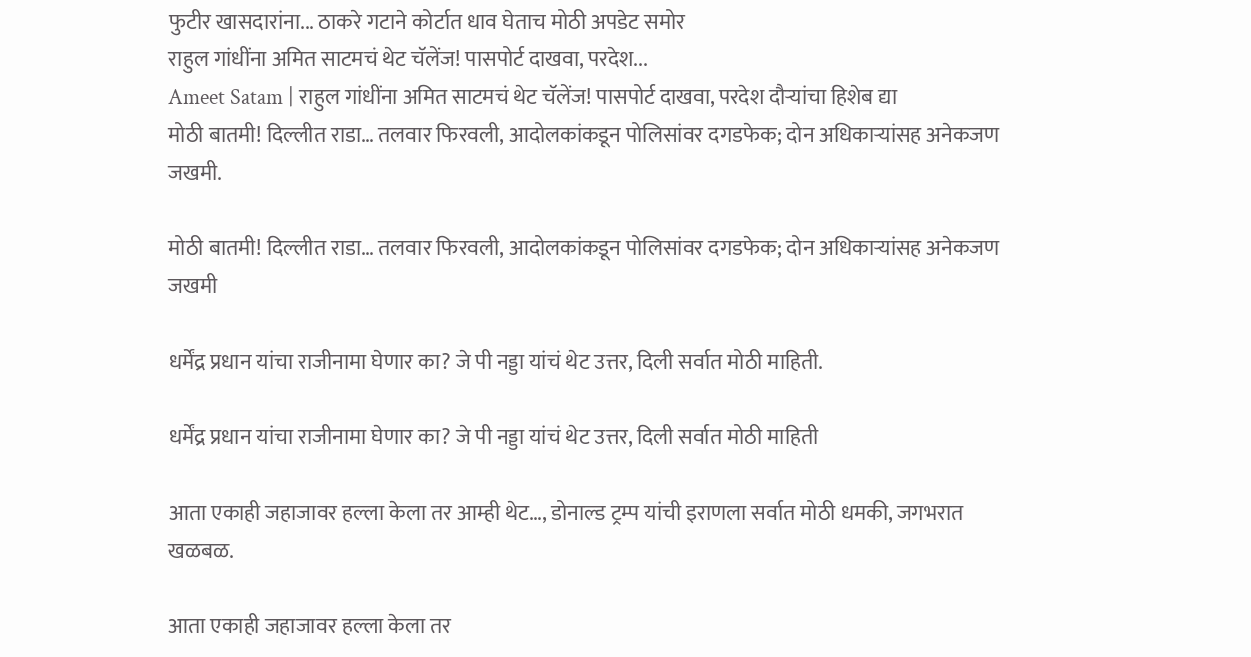फुटीर खासदारांना... ठाकरे गटाने कोर्टात धाव घेताच मोठी अपडेट समोर
राहुल गांधींना अमित साटमचं थेट चॅलेंज! पासपोर्ट दाखवा, परदेश...
Ameet Satam | राहुल गांधींना अमित साटमचं थेट चॅलेंज! पासपोर्ट दाखवा, परदेश दौऱ्यांचा हिशेब द्या
मोठी बातमी! दिल्लीत राडा… तलवार फिरवली, आदोलकांकडून पोलिसांवर दगडफेक; दोन अधिकाऱ्यांसह अनेकजण जखमी.

मोठी बातमी! दिल्लीत राडा… तलवार फिरवली, आदोलकांकडून पोलिसांवर दगडफेक; दोन अधिकाऱ्यांसह अनेकजण जखमी

धर्मेंद्र प्रधान यांचा राजीनामा घेणार का? जे पी नड्डा यांचं थेट उत्तर, दिली सर्वात मोठी माहिती.

धर्मेंद्र प्रधान यांचा राजीनामा घेणार का? जे पी नड्डा यांचं थेट उत्तर, दिली सर्वात मोठी माहिती

आता एकाही जहाजावर हल्ला केला तर आम्ही थेट…, डोनाल्ड ट्रम्प यांची इराणला सर्वात मोठी धमकी, जगभरात खळबळ.

आता एकाही जहाजावर हल्ला केला तर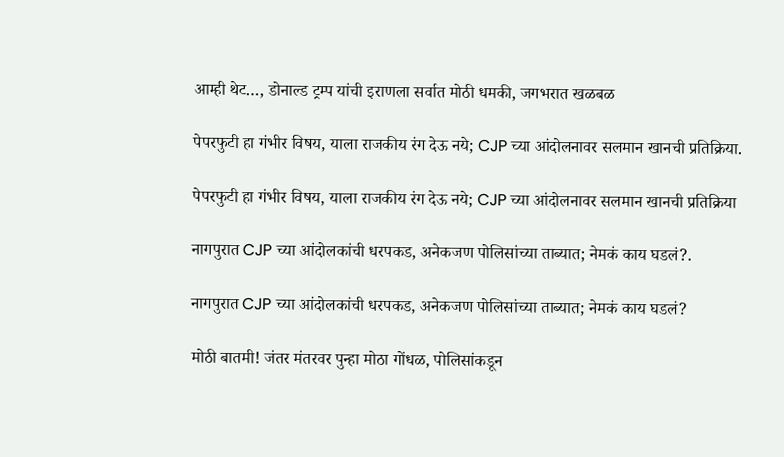आम्ही थेट…, डोनाल्ड ट्रम्प यांची इराणला सर्वात मोठी धमकी, जगभरात खळबळ

पेपरफुटी हा गंभीर विषय, याला राजकीय रंग देऊ नये; CJP च्या आंदोलनावर सलमान खानची प्रतिक्रिया.

पेपरफुटी हा गंभीर विषय, याला राजकीय रंग देऊ नये; CJP च्या आंदोलनावर सलमान खानची प्रतिक्रिया

नागपुरात CJP च्या आंदोलकांची धरपकड, अनेकजण पोलिसांच्या ताब्यात; नेमकं काय घडलं?.

नागपुरात CJP च्या आंदोलकांची धरपकड, अनेकजण पोलिसांच्या ताब्यात; नेमकं काय घडलं?

मोठी बातमी! जंतर मंतरवर पुन्हा मोठा गोंधळ, पोलिसांकडून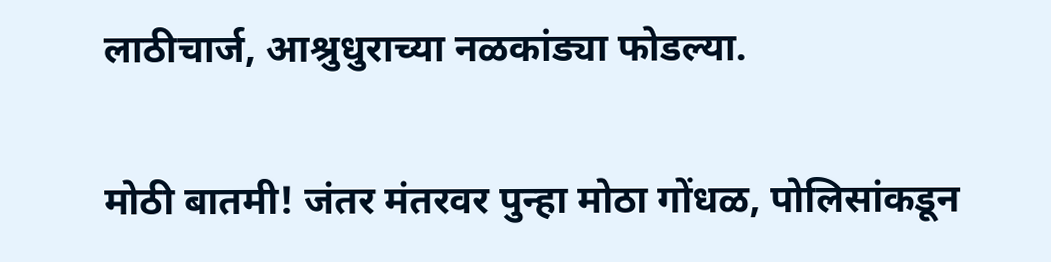लाठीचार्ज, आश्रुधुराच्या नळकांड्या फोडल्या.

मोठी बातमी! जंतर मंतरवर पुन्हा मोठा गोंधळ, पोलिसांकडून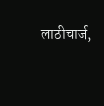लाठीचार्ज,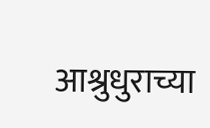आश्रुधुराच्या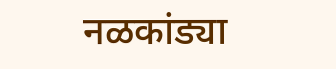नळकांड्या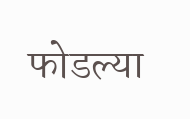फोडल्या